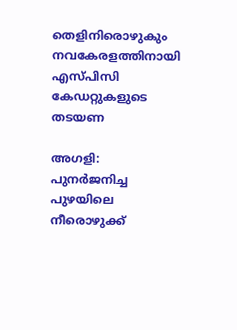തെളിനിരൊഴുകും നവകേരളത്തിനായി എസ്പിസി കേഡറ്റുകളുടെ തടയണ

അഗളി: പുനര്‍ജനിച്ച പുഴയിലെ നീരൊഴുക്ക്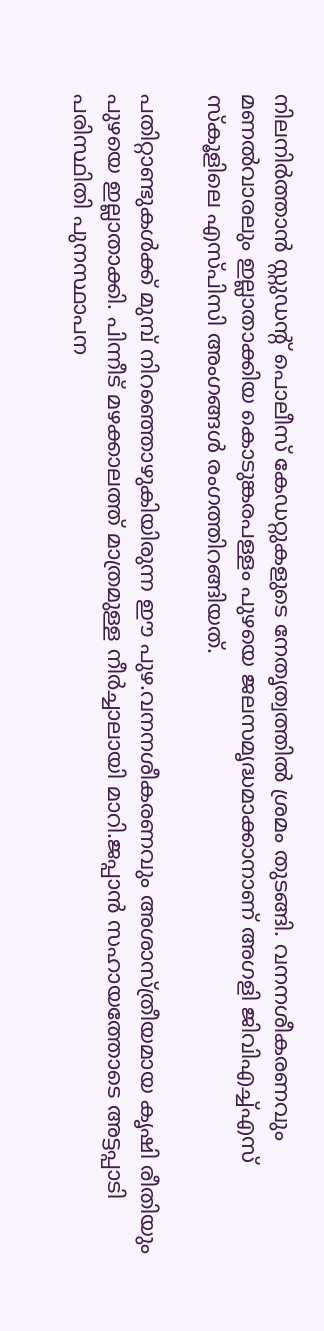നിലനിര്‍ത്താന്‍ സ്റ്റുഡന്റ് പൊലീസ് കേഡറ്റുകളുടെ നേതൃത്വത്തില്‍ ശ്രമം തുടങ്ങി. വനനശീകരണവും മണല്‍വാരലും ഇല്ലാതാക്കിയ കൊടുങ്കരപള്ളം പുഴയെ ജലസമൃദ്ധമാക്കാനാണ് അഗളി ജിവിഎച്ച്എസ് സ്‌കൂളിലെ എസ്പിസി അംഗങ്ങള്‍ രംഗത്തിറങ്ങിയത്.

പതിറ്റാണ്ടുകള്‍ക്ക് മുമ്പ് നിറഞ്ഞൊഴുകിയിരുന്ന ഈ പുഴ.വനനശീകരണവും അശാസ്ത്രീയമായ കൃഷി രീതിയും പുഴയെ ഇല്ലാതാക്കി. പിന്നീട് മഴക്കാലത്ത് മാത്രമുള്ള നീര്‍ച്ചാലായി മാറി.ജപ്പാന്‍ സഹായത്തോടെ അട്ടപ്പാടി പരിസ്ഥിതി പുനസ്ഥാപന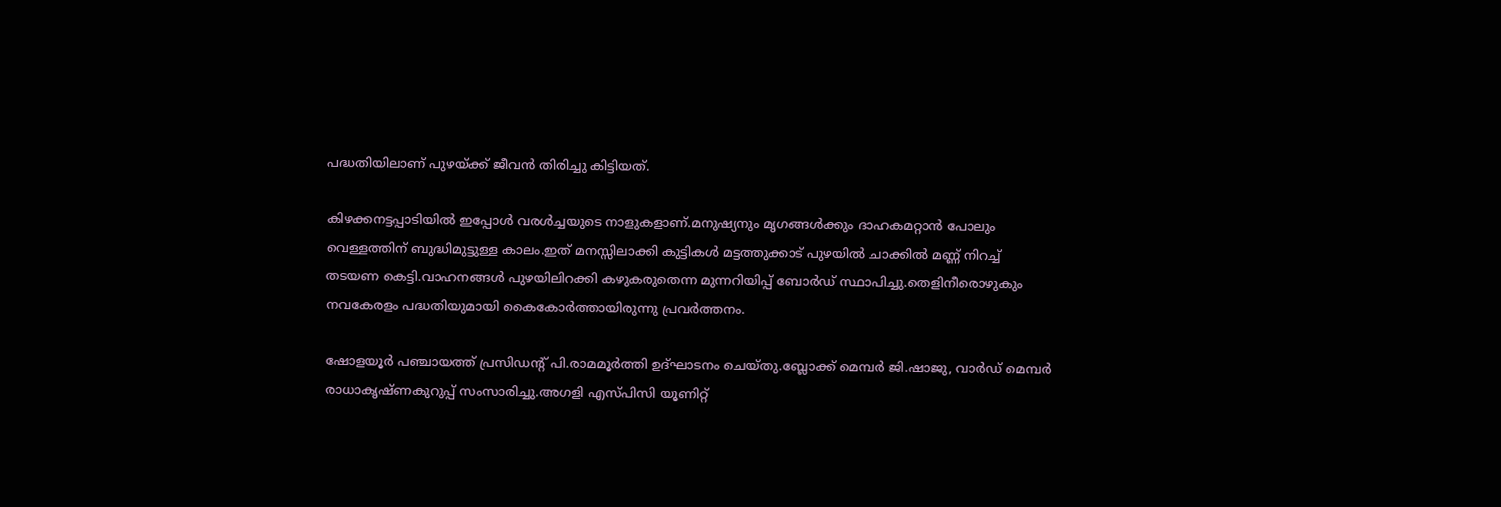പദ്ധതിയിലാണ് പുഴയ്ക്ക് ജീവന്‍ തിരിച്ചു കിട്ടിയത്.

കിഴക്കനട്ടപ്പാടിയില്‍ ഇപ്പോള്‍ വരള്‍ച്ചയുടെ നാളുകളാണ്.മനുഷ്യനും മൃഗങ്ങള്‍ക്കും ദാഹകമറ്റാന്‍ പോലും വെള്ളത്തിന് ബുദ്ധിമുട്ടുള്ള കാലം.ഇത് മനസ്സിലാക്കി കുട്ടികള്‍ മട്ടത്തുക്കാട് പുഴയില്‍ ചാക്കില്‍ മണ്ണ് നിറച്ച് തടയണ കെട്ടി.വാഹനങ്ങള്‍ പുഴയിലിറക്കി കഴുകരുതെന്ന മുന്നറിയിപ്പ് ബോര്‍ഡ് സ്ഥാപിച്ചു.തെളിനീരൊഴുകും നവകേരളം പദ്ധതിയുമായി കൈകോര്‍ത്തായിരുന്നു പ്രവര്‍ത്തനം.

ഷോളയൂര്‍ പഞ്ചായത്ത് പ്രസിഡന്റ് പി.രാമമൂര്‍ത്തി ഉദ്ഘാടനം ചെയ്തു.ബ്ലോക്ക് മെമ്പര്‍ ജി.ഷാജു, വാര്‍ഡ് മെമ്പര്‍ രാധാകൃഷ്ണകുറുപ്പ് സംസാരിച്ചു.അഗളി എസ്പിസി യൂണിറ്റ്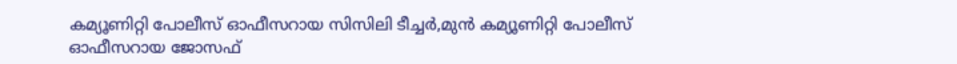കമ്യൂണിറ്റി പോലീസ് ഓഫീസറായ സിസിലി ടീച്ചര്‍,മുന്‍ കമ്യൂണിറ്റി പോലീസ് ഓഫീസറായ ജോസഫ്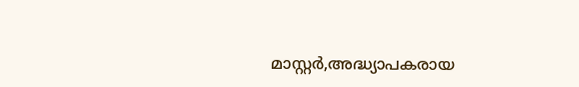മാസ്റ്റര്‍,അദ്ധ്യാപകരായ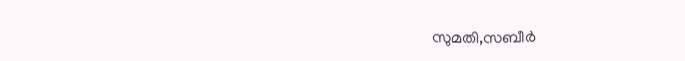സുമതി,സബീര്‍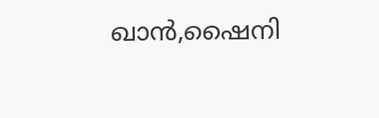ഖാന്‍,ഷൈനി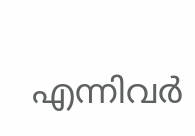എന്നിവര്‍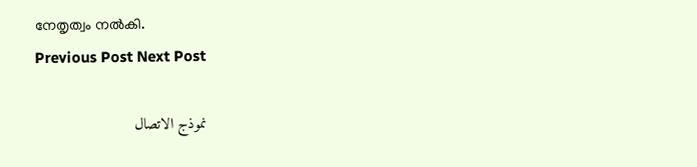നേതൃത്വം നല്‍കി.
Previous Post Next Post

نموذج الاتصال